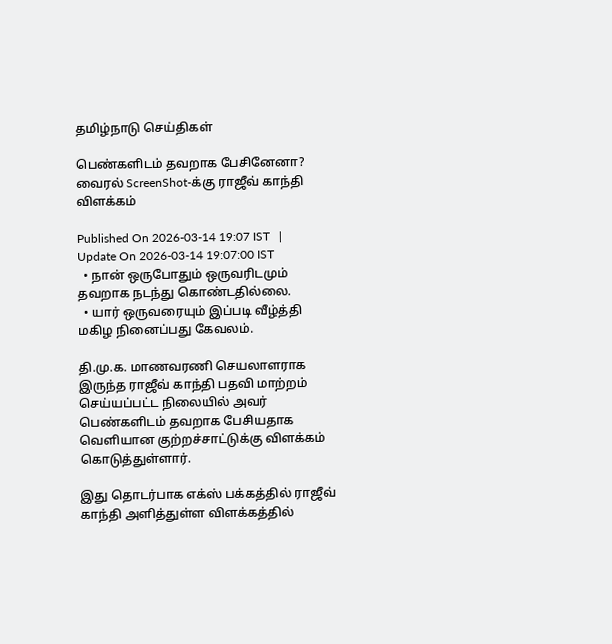தமிழ்நாடு செய்திகள்

பெண்களிடம் தவறாக பேசினேனா? வைரல் ScreenShot-க்கு ராஜீவ் காந்தி விளக்கம்

Published On 2026-03-14 19:07 IST   |   Update On 2026-03-14 19:07:00 IST
  • நான் ஒருபோதும் ஒருவரிடமும் தவறாக நடந்து கொண்டதில்லை.
  • யார் ஒருவரையும் இப்படி வீழ்த்தி மகிழ நினைப்பது கேவலம்.

தி.மு.க. மாணவரணி செயலாளராக இருந்த ராஜீவ் காந்தி பதவி மாற்றம் செய்யப்பட்ட நிலையில் அவர் பெண்களிடம் தவறாக பேசியதாக வெளியான குற்றச்சாட்டுக்கு விளக்கம் கொடுத்துள்ளார்.

இது தொடர்பாக எக்ஸ் பக்கத்தில் ராஜீவ் காந்தி அளித்துள்ள விளக்கத்தில்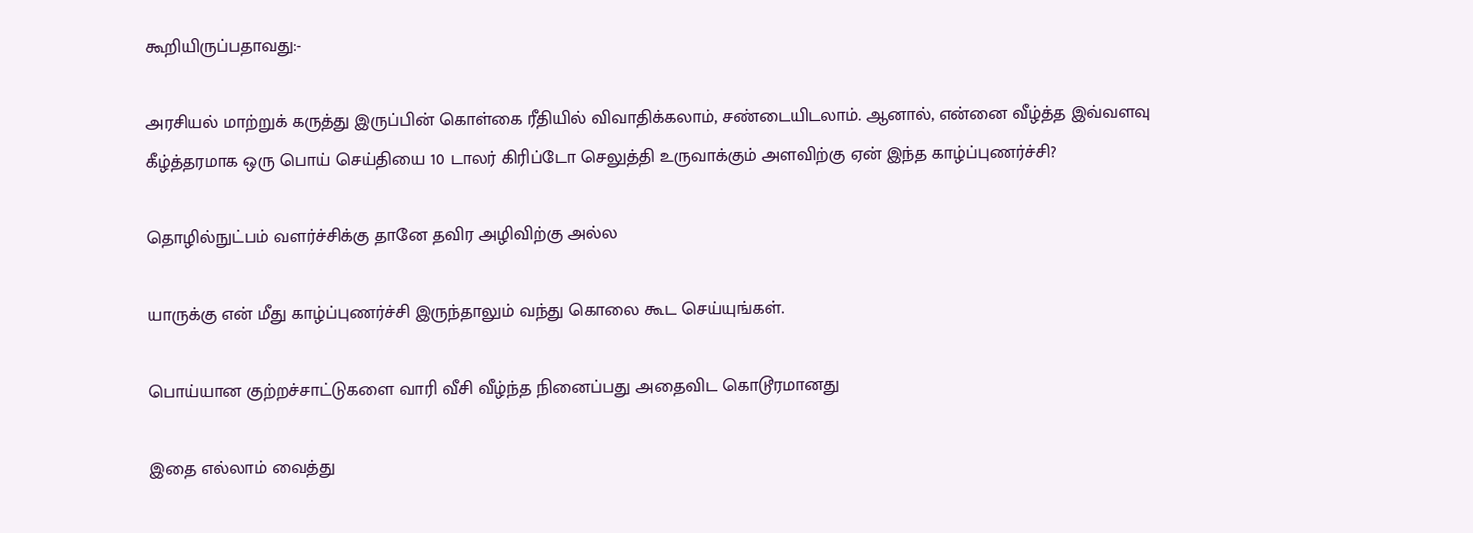கூறியிருப்பதாவது:-

அரசியல் மாற்றுக் கருத்து இருப்பின் கொள்கை ரீதியில் விவாதிக்கலாம், சண்டையிடலாம். ஆனால், என்னை வீழ்த்த இவ்வளவு கீழ்த்தரமாக ஒரு பொய் செய்தியை 10 டாலர் கிரிப்டோ செலுத்தி உருவாக்கும் அளவிற்கு ஏன் இந்த காழ்ப்புணர்ச்சி?

தொழில்நுட்பம் வளர்ச்சிக்கு தானே தவிர அழிவிற்கு அல்ல

யாருக்கு என் மீது காழ்ப்புணர்ச்சி இருந்தாலும் வந்து கொலை கூட செய்யுங்கள்.

பொய்யான குற்றச்சாட்டுகளை வாரி வீசி வீழ்ந்த நினைப்பது அதைவிட கொடூரமானது

இதை எல்லாம் வைத்து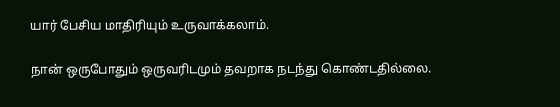யார் பேசிய மாதிரியும் உருவாக்கலாம்.

நான் ஒருபோதும் ஒருவரிடமும் தவறாக நடந்து கொண்டதில்லை.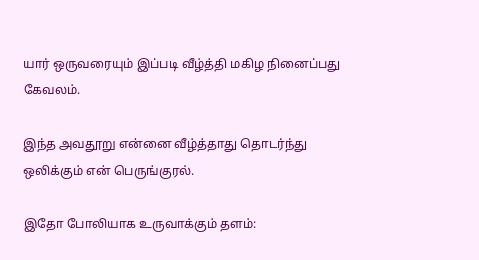யார் ஒருவரையும் இப்படி வீழ்த்தி மகிழ நினைப்பது கேவலம்.

இந்த அவதூறு என்னை வீழ்த்தாது தொடர்ந்து ஒலிக்கும் என் பெருங்குரல்.

இதோ போலியாக உருவாக்கும் தளம்: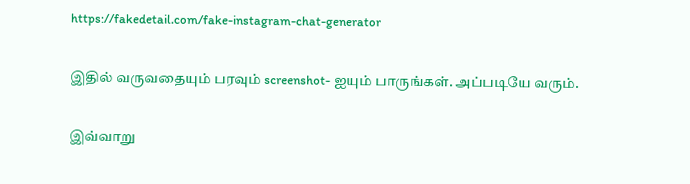https://fakedetail.com/fake-instagram-chat-generator

இதில் வருவதையும் பரவும் screenshot- ஐயும் பாருங்கள். அப்படியே வரும்.

இவ்வாறு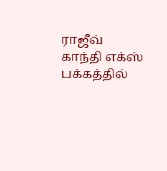ராஜீவ் காந்தி எக்ஸ் பக்கத்தில்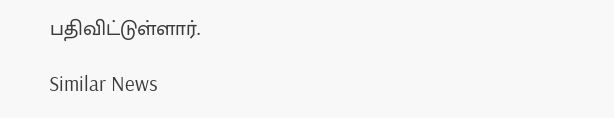பதிவிட்டுள்ளார்.

Similar News